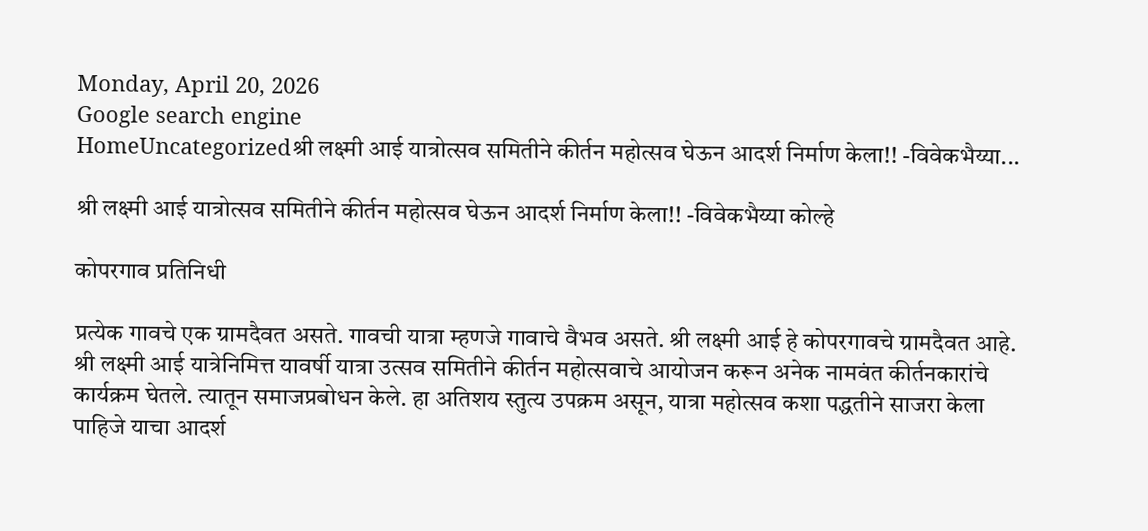Monday, April 20, 2026
Google search engine
HomeUncategorizedश्री लक्ष्मी आई यात्रोत्सव समितीने कीर्तन महोत्सव घेऊन आदर्श निर्माण केला!! -विवेकभैय्या...

श्री लक्ष्मी आई यात्रोत्सव समितीने कीर्तन महोत्सव घेऊन आदर्श निर्माण केला!! -विवेकभैय्या कोल्हे

कोपरगाव प्रतिनिधी

प्रत्येक गावचे एक ग्रामदैवत असते. गावची यात्रा म्हणजे गावाचे वैभव असते. श्री लक्ष्मी आई हे कोपरगावचे ग्रामदैवत आहे. श्री लक्ष्मी आई यात्रेनिमित्त यावर्षी यात्रा उत्सव समितीने कीर्तन महोत्सवाचे आयोजन करून अनेक नामवंत कीर्तनकारांचे कार्यक्रम घेतले. त्यातून समाजप्रबोधन केले. हा अतिशय स्तुत्य उपक्रम असून, यात्रा महोत्सव कशा पद्धतीने साजरा केला पाहिजे याचा आदर्श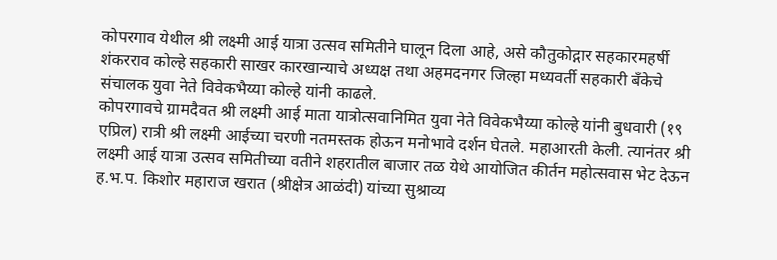कोपरगाव येथील श्री लक्ष्मी आई यात्रा उत्सव समितीने घालून दिला आहे, असे कौतुकोद्गार सहकारमहर्षी शंकरराव कोल्हे सहकारी साखर कारखान्याचे अध्यक्ष तथा अहमदनगर जिल्हा मध्यवर्ती सहकारी बँकेचे संचालक युवा नेते विवेकभैय्या कोल्हे यांनी काढले.
कोपरगावचे ग्रामदैवत श्री लक्ष्मी आई माता यात्रोत्सवानिमित युवा नेते विवेकभैय्या कोल्हे यांनी बुधवारी (१९ एप्रिल) रात्री श्री लक्ष्मी आईच्या चरणी नतमस्तक होऊन मनोभावे दर्शन घेतले. महाआरती केली. त्यानंतर श्री लक्ष्मी आई यात्रा उत्सव समितीच्या वतीने शहरातील बाजार तळ येथे आयोजित कीर्तन महोत्सवास भेट देऊन  ह.भ.प. किशोर महाराज खरात (श्रीक्षेत्र आळंदी) यांच्या सुश्राव्य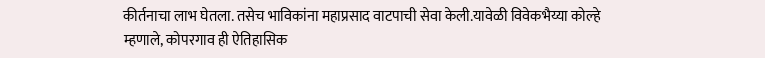कीर्तनाचा लाभ घेतला. तसेच भाविकांना महाप्रसाद वाटपाची सेवा केली.यावेळी विवेकभैय्या कोल्हे म्हणाले, कोपरगाव ही ऐतिहासिक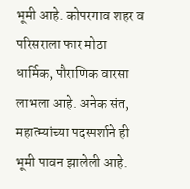भूमी आहे. कोपरगाव शहर व परिसराला फार मोठा धार्मिक, पौराणिक वारसा लाभला आहे. अनेक संत, महात्म्यांच्या पदस्पर्शाने ही भूमी पावन झालेली आहे.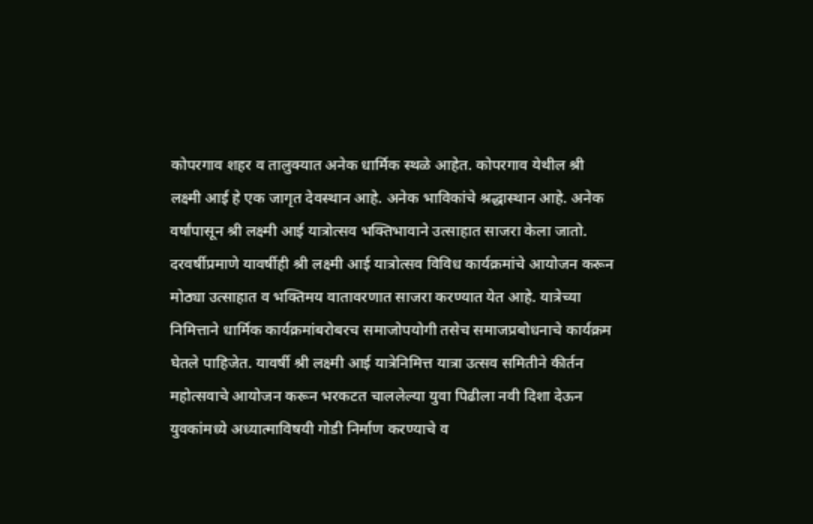कोपरगाव शहर व तालुक्यात अनेक धार्मिक स्थळे आहेत. कोपरगाव येथील श्री लक्ष्मी आई हे एक जागृत देवस्थान आहे. अनेक भाविकांचे श्रद्धास्थान आहे. अनेक वर्षांपासून श्री लक्ष्मी आई यात्रोत्सव भक्तिभावाने उत्साहात साजरा केला जातो. दरवर्षीप्रमाणे यावर्षीही श्री लक्ष्मी आई यात्रोत्सव विविध कार्यक्रमांचे आयोजन करून मोठ्या उत्साहात व भक्तिमय वातावरणात साजरा करण्यात येत आहे. यात्रेच्या निमित्ताने धार्मिक कार्यक्रमांबरोबरच समाजोपयोगी तसेच समाजप्रबोधनाचे कार्यक्रम घेतले पाहिजेत. यावर्षी श्री लक्ष्मी आई यात्रेनिमित्त यात्रा उत्सव समितीने कीर्तन महोत्सवाचे आयोजन करून भरकटत चाललेल्या युवा पिढीला नवी दिशा देऊन युवकांमध्ये अध्यात्माविषयी गोडी निर्माण करण्याचे व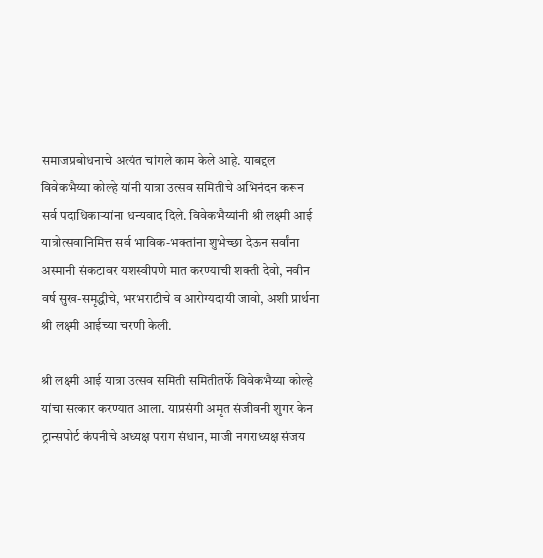समाजप्रबोधनाचे अत्यंत चांगले काम केले आहे. याबद्दल विवेकभैय्या कोल्हे यांनी यात्रा उत्सव समितीचे अभिनंदन करून सर्व पदाधिकाऱ्यांना धन्यवाद दिले. विवेकभैय्यांनी श्री लक्ष्मी आई यात्रोत्सवानिमित्त सर्व भाविक-भक्तांना शुभेच्छा देऊन सर्वांना अस्मानी संकटावर यशस्वीपणे मात करण्याची शक्ती देवो, नवीन वर्ष सुख-समृद्धीचे, भरभराटीचे व आरोग्यदायी जावो, अशी प्रार्थना श्री लक्ष्मी आईच्या चरणी केली.

श्री लक्ष्मी आई यात्रा उत्सव समिती समितीतर्फे विवेकभैय्या कोल्हे यांचा सत्कार करण्यात आला. याप्रसंगी अमृत संजीवनी शुगर केन ट्रान्सपोर्ट कंपनीचे अध्यक्ष पराग संधान, माजी नगराध्यक्ष संजय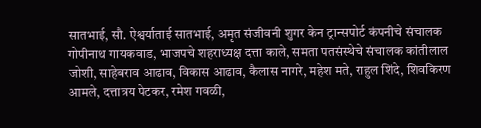सातभाई, सौ. ऐश्वर्याताई सातभाई, अमृत संजीवनी शुगर केन ट्रान्सपोर्ट कंपनीचे संचालक गोपीनाथ गायकवाड, भाजपचे शहराध्यक्ष दत्ता काले, समता पतसंस्थेचे संचालक कांतीलाल जोशी, साहेबराव आढाव, विकास आढाव, कैलास नागरे, महेश मते, राहुल शिंदे, शिवकिरण आमले, दत्तात्रय पेटकर, रमेश गवळी,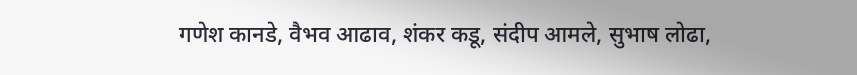गणेश कानडे, वैभव आढाव, शंकर कडू, संदीप आमले, सुभाष लोढा,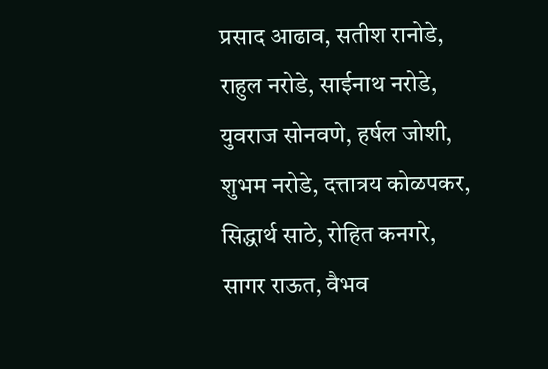प्रसाद आढाव, सतीश रानोडे, राहुल नरोडे, साईनाथ नरोडे, युवराज सोनवणे, हर्षल जोशी, शुभम नरोडे, दत्तात्रय कोळपकर, सिद्धार्थ साठे, रोहित कनगरे, सागर राऊत, वैभव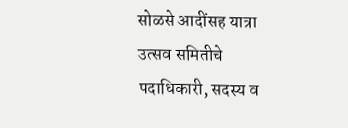सोळसे आदींसह यात्रा उत्सव समितीचे पदाधिकारी, सदस्य व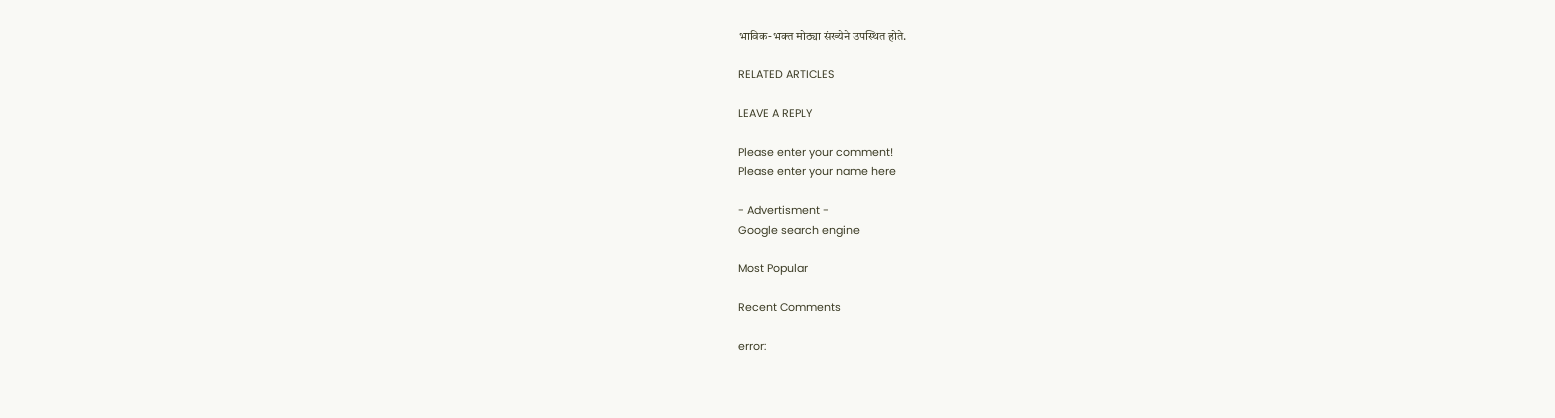भाविक-भक्त मोठ्या संख्येने उपस्थित होते.

RELATED ARTICLES

LEAVE A REPLY

Please enter your comment!
Please enter your name here

- Advertisment -
Google search engine

Most Popular

Recent Comments

error: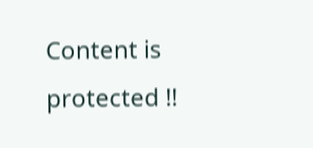Content is protected !!